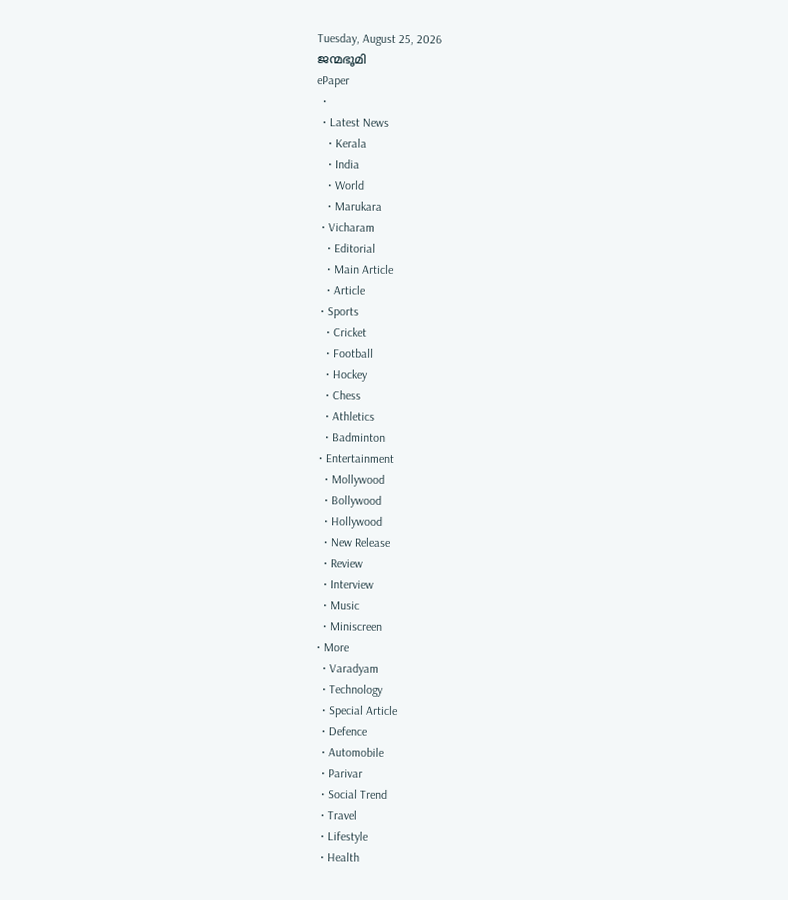Tuesday, August 25, 2026
ജന്മഭൂമി
ePaper
  •
  • Latest News
    • Kerala
    • India
    • World
    • Marukara
  • Vicharam
    • Editorial
    • Main Article
    • Article
  • Sports
    • Cricket
    • Football
    • Hockey
    • Chess
    • Athletics
    • Badminton
  • Entertainment
    • Mollywood
    • Bollywood
    • Hollywood
    • New Release
    • Review
    • Interview
    • Music
    • Miniscreen
  • More
    • Varadyam
    • Technology
    • Special Article
    • Defence
    • Automobile
    • Parivar
    • Social Trend
    • Travel
    • Lifestyle
    • Health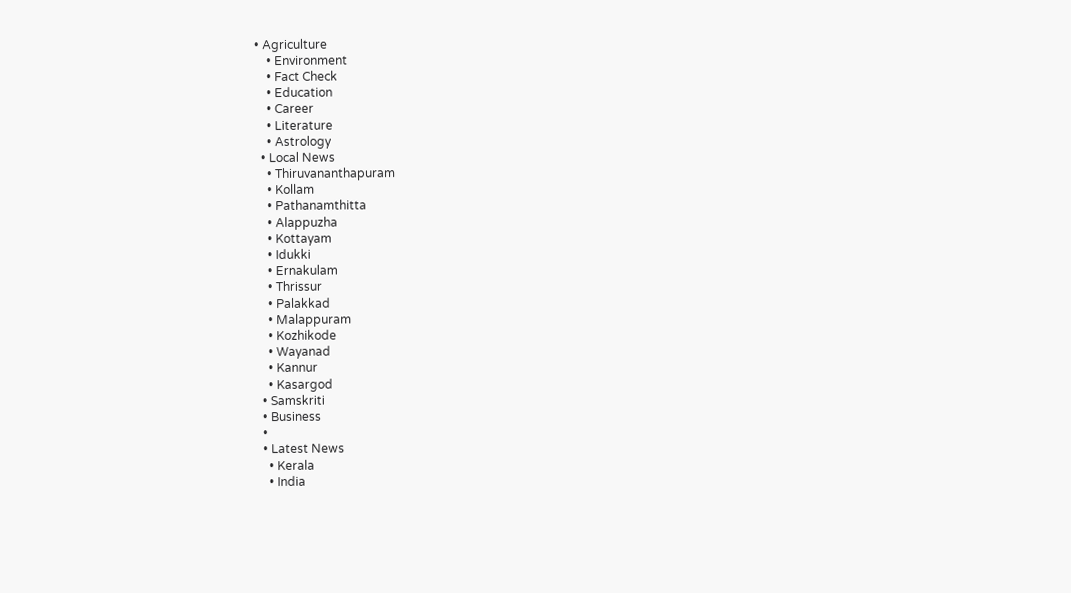• Agriculture
    • Environment
    • Fact Check
    • Education
    • Career
    • Literature
    • Astrology
  • Local News
    • Thiruvananthapuram
    • Kollam
    • Pathanamthitta
    • Alappuzha
    • Kottayam
    • Idukki
    • Ernakulam
    • Thrissur
    • Palakkad
    • Malappuram
    • Kozhikode
    • Wayanad
    • Kannur
    • Kasargod
  • Samskriti
  • Business
  •
  • Latest News
    • Kerala
    • India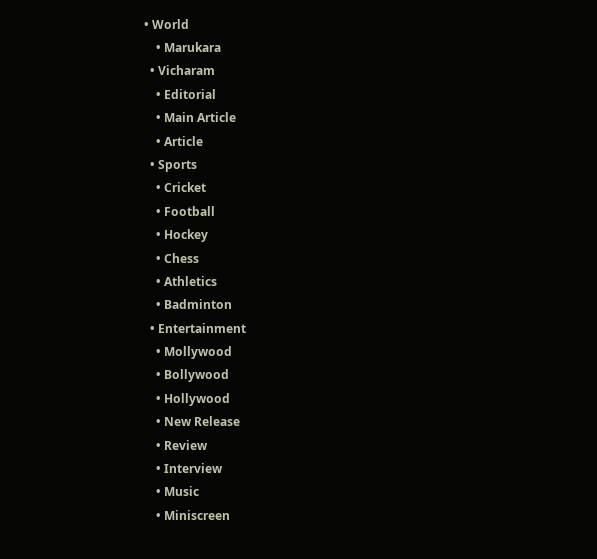• World
    • Marukara
  • Vicharam
    • Editorial
    • Main Article
    • Article
  • Sports
    • Cricket
    • Football
    • Hockey
    • Chess
    • Athletics
    • Badminton
  • Entertainment
    • Mollywood
    • Bollywood
    • Hollywood
    • New Release
    • Review
    • Interview
    • Music
    • Miniscreen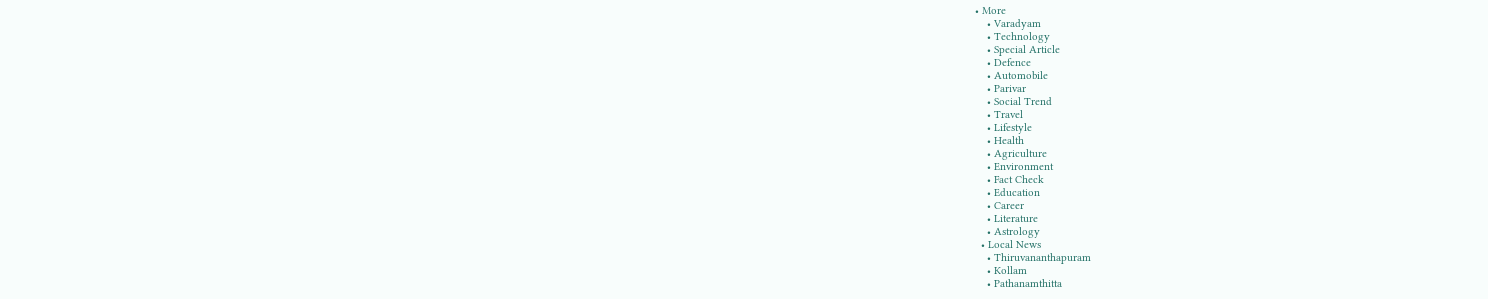• More
    • Varadyam
    • Technology
    • Special Article
    • Defence
    • Automobile
    • Parivar
    • Social Trend
    • Travel
    • Lifestyle
    • Health
    • Agriculture
    • Environment
    • Fact Check
    • Education
    • Career
    • Literature
    • Astrology
  • Local News
    • Thiruvananthapuram
    • Kollam
    • Pathanamthitta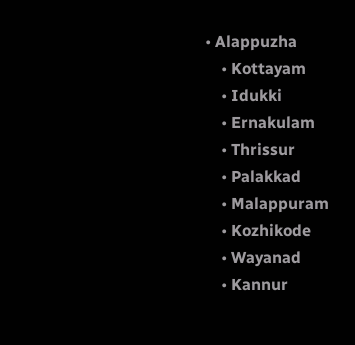• Alappuzha
    • Kottayam
    • Idukki
    • Ernakulam
    • Thrissur
    • Palakkad
    • Malappuram
    • Kozhikode
    • Wayanad
    • Kannur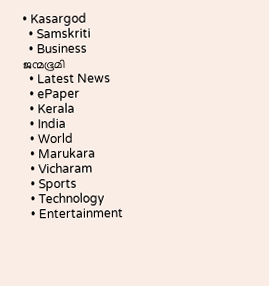• Kasargod
  • Samskriti
  • Business
ജന്മഭൂമി
  • Latest News
  • ePaper
  • Kerala
  • India
  • World
  • Marukara
  • Vicharam
  • Sports
  • Technology
  • Entertainment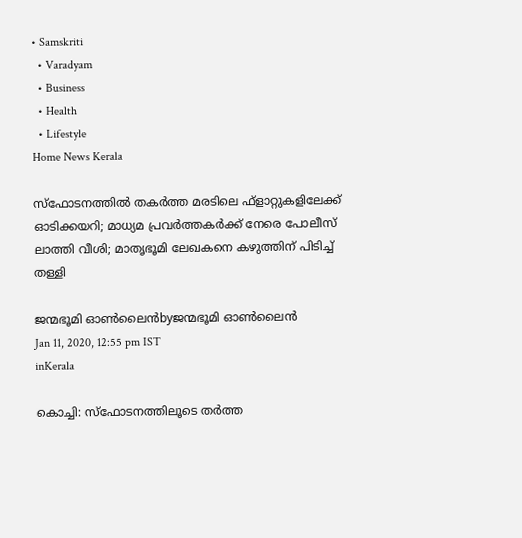• Samskriti
  • Varadyam
  • Business
  • Health
  • Lifestyle
Home News Kerala

സ്‌ഫോടനത്തില്‍ തകര്‍ത്ത മരടിലെ ഫ്‌ളാറ്റുകളിലേക്ക് ഓടിക്കയറി; മാധ്യമ പ്രവര്‍ത്തകര്‍ക്ക് നേരെ പോലീസ് ലാത്തി വീശി; മാതൃഭൂമി ലേഖകനെ കഴുത്തിന് പിടിച്ച് തള്ളി

ജന്മഭൂമി ഓണ്‍ലൈന്‍byജന്മഭൂമി ഓണ്‍ലൈന്‍
Jan 11, 2020, 12:55 pm IST
inKerala

കൊച്ചി: സ്‌ഫോടനത്തിലൂടെ തര്‍ത്ത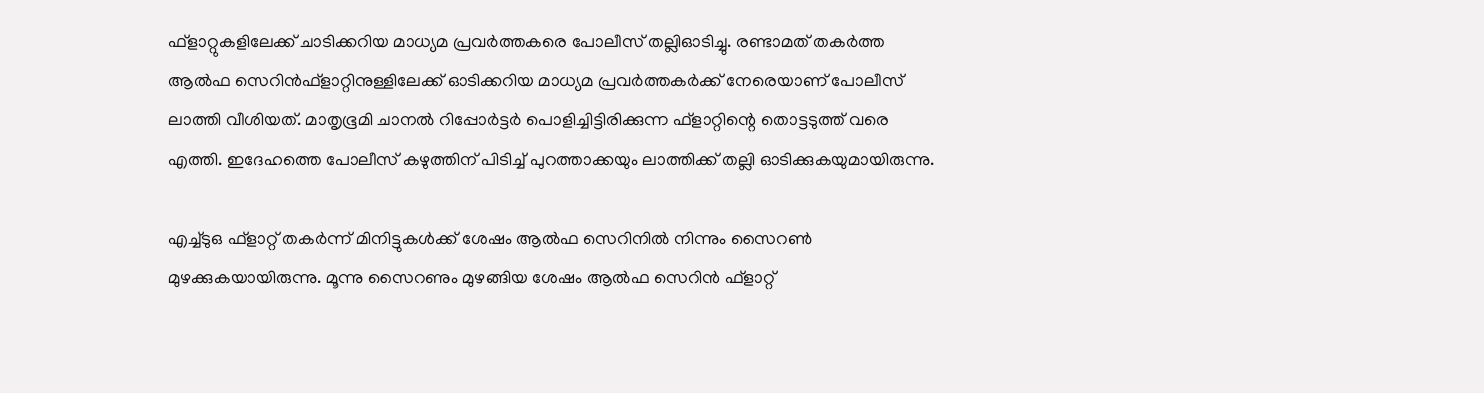ഫ്‌ളാറ്റുകളിലേക്ക് ചാടിക്കറിയ മാധ്യമ പ്രവര്‍ത്തകരെ പോലീസ് തല്ലിഓടിച്ചു. രണ്ടാമത് തകര്‍ത്ത ആല്‍ഫ സെറിന്‍ഫ്ളാറ്റിനുള്ളിലേക്ക് ഓടിക്കറിയ മാധ്യമ പ്രവര്‍ത്തകര്‍ക്ക് നേരെയാണ് പോലീസ് ലാത്തി വീശിയത്. മാതൃഭൂമി ചാനല്‍ റിപ്പോര്‍ട്ടര്‍ പൊളിച്ചിട്ടിരിക്കുന്ന ഫ്‌ളാറ്റിന്റെ തൊട്ടടുത്ത് വരെ എത്തി. ഇദേഹത്തെ പോലീസ് കഴുത്തിന് പിടിച്ച് പുറത്താക്കയും ലാത്തിക്ക് തല്ലി ഓടിക്കുകയുമായിരുന്നു.

എച്ച്ടുഒ ഫ്ളാറ്റ് തകര്‍ന്ന് മിനിട്ടുകള്‍ക്ക് ശേഷം ആല്‍ഫ സെറിനില്‍ നിന്നും സൈറണ്‍ മുഴക്കുകയായിരുന്നു. മൂന്നു സൈറണും മുഴങ്ങിയ ശേഷം ആല്‍ഫ സെറിന്‍ ഫ്ളാറ്റ്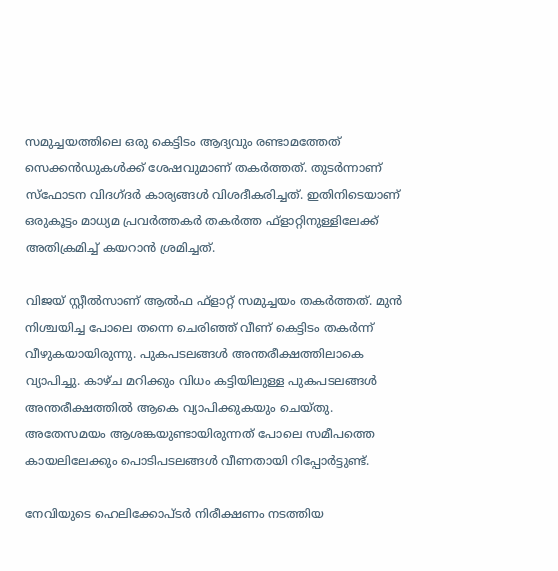സമുച്ചയത്തിലെ ഒരു കെട്ടിടം ആദ്യവും രണ്ടാമത്തേത് സെക്കന്‍ഡുകള്‍ക്ക് ശേഷവുമാണ് തകര്‍ത്തത്. തുടര്‍ന്നാണ് സ്‌ഫോടന വിദഗ്ദര്‍ കാര്യങ്ങള്‍ വിശദീകരിച്ചത്. ഇതിനിടെയാണ് ഒരുകൂട്ടം മാധ്യമ പ്രവര്‍ത്തകര്‍ തകര്‍ത്ത ഫ്‌ളാറ്റിനുള്ളിലേക്ക് അതിക്രമിച്ച് കയറാന്‍ ശ്രമിച്ചത്.

വിജയ് സ്റ്റീല്‍സാണ് ആല്‍ഫ ഫ്‌ളാറ്റ് സമുച്ചയം തകര്‍ത്തത്. മുന്‍ നിശ്ചയിച്ച പോലെ തന്നെ ചെരിഞ്ഞ് വീണ് കെട്ടിടം തകര്‍ന്ന് വീഴുകയായിരുന്നു. പുകപടലങ്ങള്‍ അന്തരീക്ഷത്തിലാകെ വ്യാപിച്ചു. കാഴ്ച മറിക്കും വിധം കട്ടിയിലുള്ള പുകപടലങ്ങള്‍   അന്തരീക്ഷത്തില്‍ ആകെ വ്യാപിക്കുകയും ചെയ്തു. അതേസമയം ആശങ്കയുണ്ടായിരുന്നത് പോലെ സമീപത്തെ കായലിലേക്കും പൊടിപടലങ്ങള്‍ വീണതായി റിപ്പോര്‍ട്ടുണ്ട്.

നേവിയുടെ ഹെലിക്കോപ്ടര്‍ നിരീക്ഷണം നടത്തിയ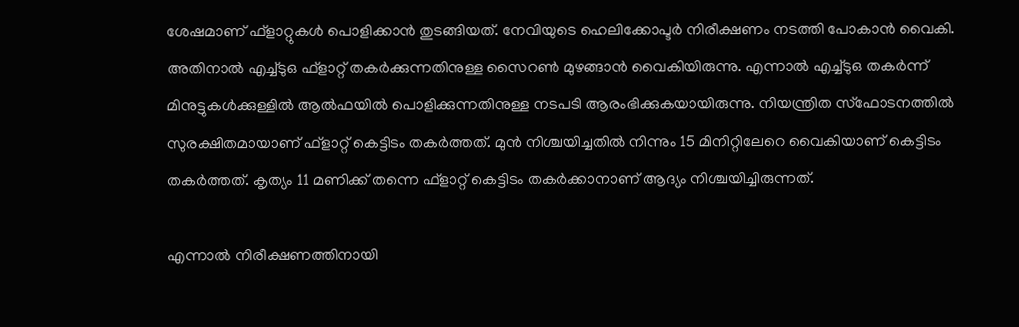ശേഷമാണ് ഫ്‌ളാറ്റുകള്‍ പൊളിക്കാന്‍ തുടങ്ങിയത്. നേവിയുടെ ഹെലിക്കോപ്ടര്‍ നിരീക്ഷണം നടത്തി പോകാന്‍ വൈകി. അതിനാല്‍ എച്ച്ടുഒ ഫ്ളാറ്റ് തകര്‍ക്കുന്നതിനുള്ള സൈറണ്‍ മുഴങ്ങാന്‍ വൈകിയിരുന്നു. എന്നാല്‍ എച്ച്ടുഒ തകര്‍ന്ന് മിനുട്ടുകള്‍ക്കുള്ളില്‍ ആല്‍ഫയില്‍ പൊളിക്കുന്നതിനുള്ള നടപടി ആരംഭിക്കുകയായിരുന്നു. നിയന്ത്രിത സ്‌ഫോടനത്തില്‍ സുരക്ഷിതമായാണ് ഫ്‌ളാറ്റ് കെട്ടിടം തകര്‍ത്തത്. മുന്‍ നിശ്ചയിച്ചതില്‍ നിന്നും 15 മിനിറ്റിലേറെ വൈകിയാണ് കെട്ടിടം തകര്‍ത്തത്. കൃത്യം 11 മണിക്ക് തന്നെ ഫ്‌ളാറ്റ് കെട്ടിടം തകര്‍ക്കാനാണ് ആദ്യം നിശ്ചയിച്ചിരുന്നത്.

എന്നാല്‍ നിരീക്ഷണത്തിനായി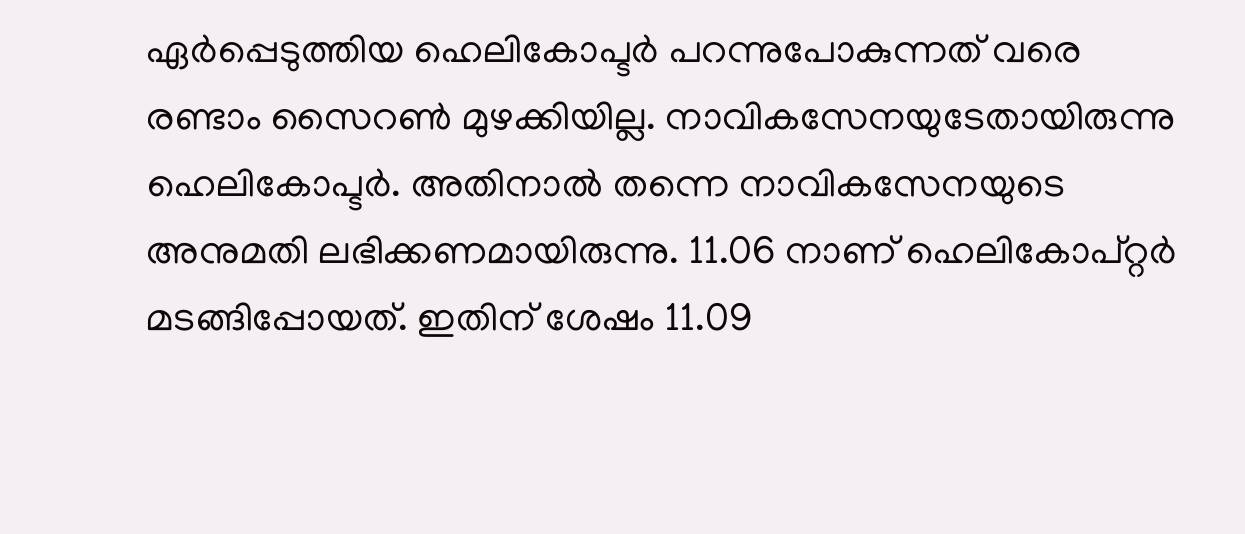ഏര്‍പ്പെടുത്തിയ ഹെലികോപ്ടര്‍ പറന്നുപോകുന്നത് വരെ രണ്ടാം സൈറണ്‍ മുഴക്കിയില്ല. നാവികസേനയുടേതായിരുന്നു ഹെലികോപ്ടര്‍. അതിനാല്‍ തന്നെ നാവികസേനയുടെ അനുമതി ലഭിക്കണമായിരുന്നു. 11.06 നാണ് ഹെലികോപ്റ്റര്‍ മടങ്ങിപ്പോയത്. ഇതിന് ശേഷം 11.09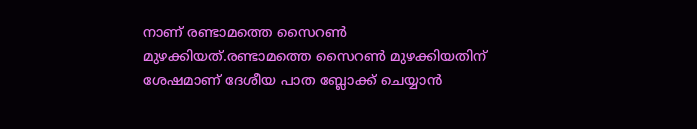നാണ് രണ്ടാമത്തെ സൈറണ്‍ മുഴക്കിയത്.രണ്ടാമത്തെ സൈറണ്‍ മുഴക്കിയതിന് ശേഷമാണ് ദേശീയ പാത ബ്ലോക്ക് ചെയ്യാന്‍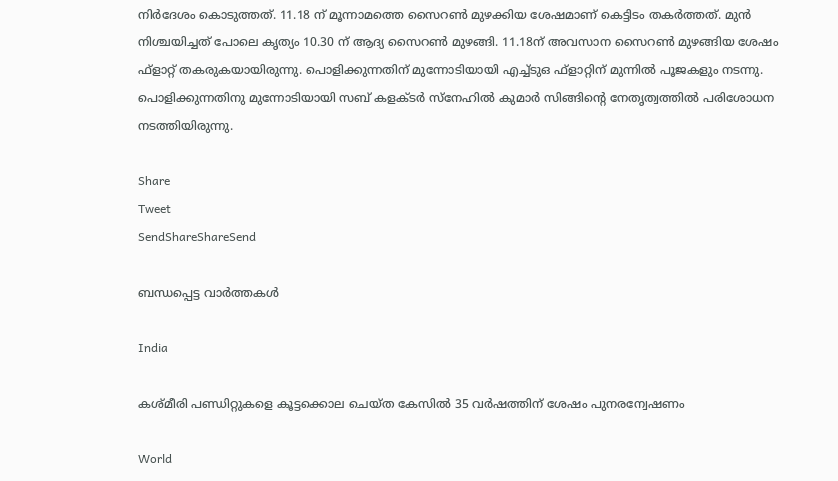നിര്‍ദേശം കൊടുത്തത്. 11.18 ന് മൂന്നാമത്തെ സൈറണ്‍ മുഴക്കിയ ശേഷമാണ് കെട്ടിടം തകര്‍ത്തത്. മുന്‍ നിശ്ചയിച്ചത് പോലെ കൃത്യം 10.30 ന് ആദ്യ സൈറണ്‍ മുഴങ്ങി. 11.18ന് അവസാന സൈറണ്‍ മുഴങ്ങിയ ശേഷം ഫ്‌ളാറ്റ് തകരുകയായിരുന്നു. പൊളിക്കുന്നതിന് മുന്നോടിയായി എച്ച്ടുഒ ഫ്ളാറ്റിന് മുന്നില്‍ പൂജകളും നടന്നു. പൊളിക്കുന്നതിനു മുന്നോടിയായി സബ് കളക്ടര്‍ സ്നേഹില്‍ കുമാര്‍ സിങ്ങിന്റെ നേതൃത്വത്തില്‍ പരിശോധന നടത്തിയിരുന്നു.

Share
Tweet
SendShareShareSend

ബന്ധപ്പെട്ട വാര്‍ത്തകള്‍

India

കശ്മീരി പണ്ഡിറ്റുകളെ കൂട്ടക്കൊല ചെയ്ത കേസില്‍ 35 വര്‍ഷത്തിന് ശേഷം പുനരന്വേഷണം

World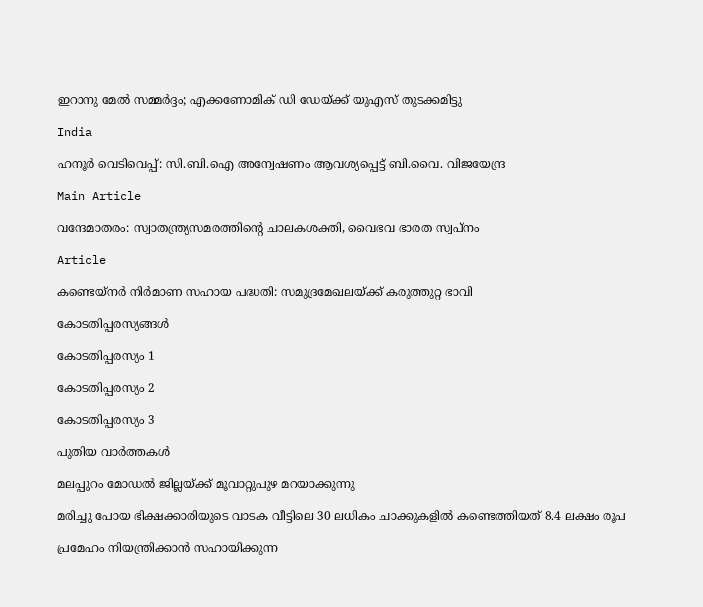ഇറാനു മേല്‍ സമ്മര്‍ദ്ദം; എക്കണോമിക് ഡി ഡേയ്‌ക്ക് യുഎസ് തുടക്കമിട്ടു

India

ഹനൂർ വെടിവെപ്പ്: സി.ബി.ഐ അന്വേഷണം ആവശ്യപ്പെട്ട് ബി.വൈ. വിജയേന്ദ്ര

Main Article

വന്ദേമാതരം: സ്വാതന്ത്ര്യസമരത്തിന്റെ ചാലകശക്തി, വൈഭവ ഭാരത സ്വപ്‌നം

Article

കണ്ടെയ്‌നര്‍ നിര്‍മാണ സഹായ പദ്ധതി: സമുദ്രമേഖലയ്‌ക്ക് കരുത്തുറ്റ ഭാവി

കോടതിപ്പരസ്യങ്ങള്‍

കോടതിപ്പരസ്യം 1

കോടതിപ്പരസ്യം 2

കോടതിപ്പരസ്യം 3

പുതിയ വാര്‍ത്തകള്‍

മലപ്പുറം മോഡല്‍ ജില്ലയ്‌ക്ക് മൂവാറ്റുപുഴ മറയാക്കുന്നു

മരിച്ചു പോയ ഭിക്ഷക്കാരിയുടെ വാടക വീട്ടിലെ 30 ലധികം ചാക്കുകളിൽ കണ്ടെത്തിയത് 8.4 ലക്ഷം രൂപ

പ്രമേഹം നിയന്ത്രിക്കാൻ സഹായിക്കുന്ന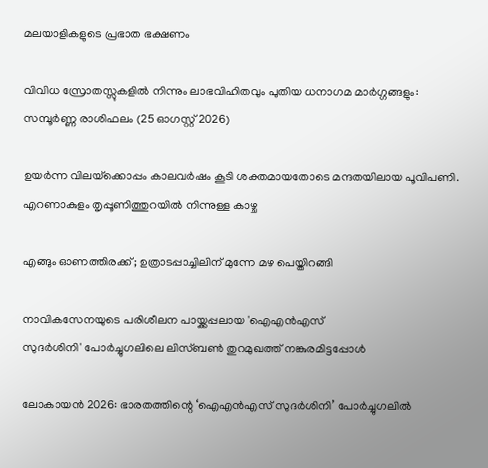മലയാളികളുടെ പ്രഭാത ഭക്ഷണം

വിവിധ സ്രോതസ്സുകളിൽ നിന്നും ലാഭവിഹിതവും പുതിയ ധനാഗമ മാർഗ്ഗങ്ങളും: സമ്പൂർണ്ണ രാശിഫലം (25 ഓഗസ്റ്റ് 2026)

ഉയര്‍ന്ന വിലയ്‌ക്കൊപ്പം കാലവര്‍ഷം കൂടി ശക്തമായതോടെ മന്ദതയിലായ പൂവിപണി. എറണാകുളം തൃപ്പൂണിത്തുറയില്‍ നിന്നുള്ള കാഴ്ച

എങ്ങും ഓണത്തിരക്ക്; ഉത്രാടപ്പാച്ചിലിന് മുന്നേ മഴ പെയ്തിറങ്ങി

നാവികസേനയുടെ പരിശീലന പായ്ക്കപ്പലായ 'ഐഎന്‍എസ്
സുദര്‍ശിനി' പോര്‍ച്ചുഗലിലെ ലിസ്ബണ്‍ തുറമുഖത്ത് നങ്കുരമിട്ടപ്പോള്‍

ലോകായന്‍ 2026: ഭാരതത്തിന്റെ ‘ഐഎന്‍എസ് സുദര്‍ശിനി’ പോര്‍ച്ചുഗലില്‍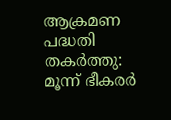ആക്രമണ പദ്ധതി തകര്‍ത്തു: മൂന്ന് ഭീകരര്‍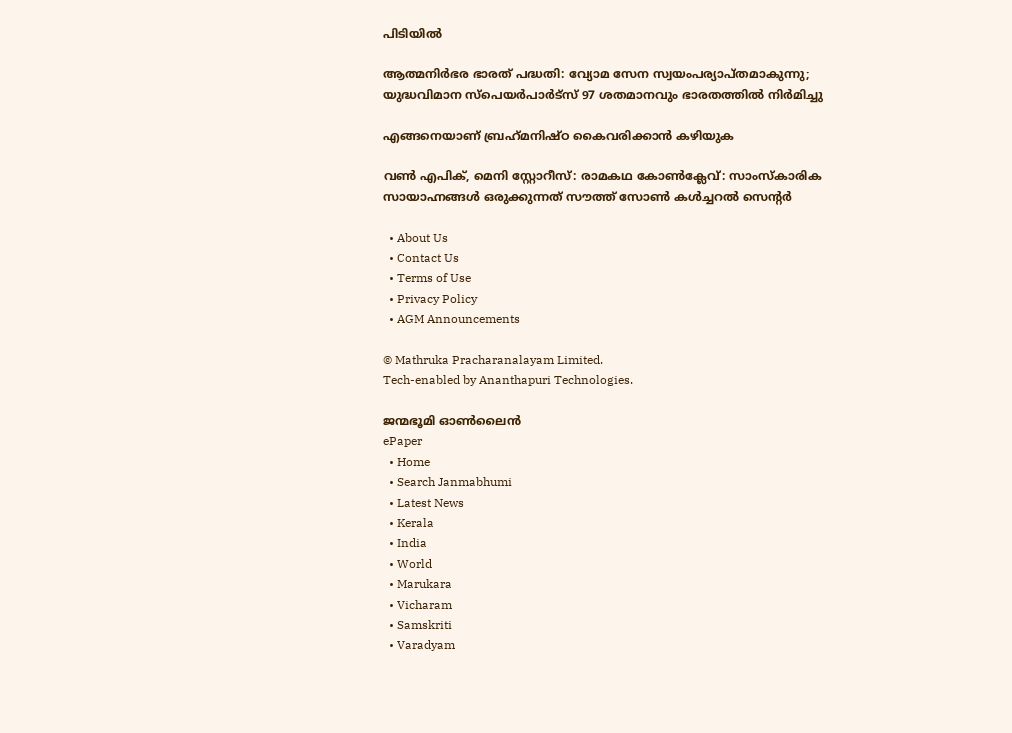പിടിയില്‍

ആത്മനിര്‍ഭര ഭാരത് പദ്ധതി: വ്യോമ സേന സ്വയംപര്യാപ്തമാകുന്നു; യുദ്ധവിമാന സ്പെയര്‍പാര്‍ട്സ് 97 ശതമാനവും ഭാരതത്തില്‍ നിര്‍മിച്ചു

എങ്ങനെയാണ് ബ്രഹ്‌മനിഷ്ഠ കൈവരിക്കാന്‍ കഴിയുക

വണ്‍ എപിക്, മെനി സ്റ്റോറീസ്: രാമകഥ കോണ്‍ക്ലേവ്: സാംസ്‌കാരിക സായാഹ്നങ്ങള്‍ ഒരുക്കുന്നത് സൗത്ത് സോണ്‍ കള്‍ച്ചറല്‍ സെന്റര്‍

  • About Us
  • Contact Us
  • Terms of Use
  • Privacy Policy
  • AGM Announcements

© Mathruka Pracharanalayam Limited.
Tech-enabled by Ananthapuri Technologies.

ജന്മഭൂമി ഓണ്‍ലൈന്‍
ePaper
  • Home
  • Search Janmabhumi
  • Latest News
  • Kerala
  • India
  • World
  • Marukara
  • Vicharam
  • Samskriti
  • Varadyam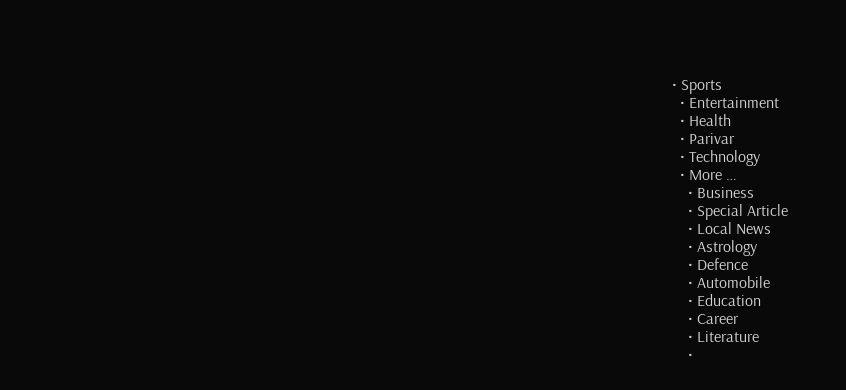• Sports
  • Entertainment
  • Health
  • Parivar
  • Technology
  • More …
    • Business
    • Special Article
    • Local News
    • Astrology
    • Defence
    • Automobile
    • Education
    • Career
    • Literature
    •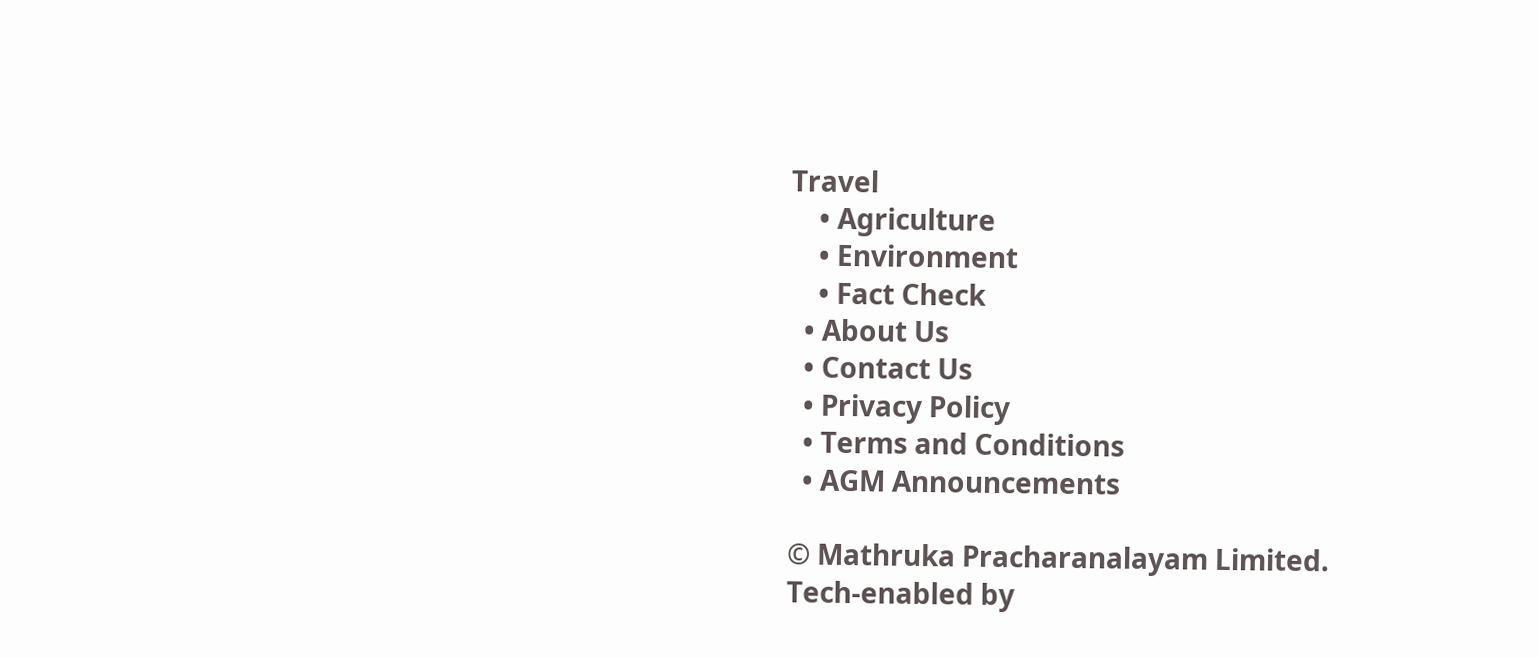Travel
    • Agriculture
    • Environment
    • Fact Check
  • About Us
  • Contact Us
  • Privacy Policy
  • Terms and Conditions
  • AGM Announcements

© Mathruka Pracharanalayam Limited.
Tech-enabled by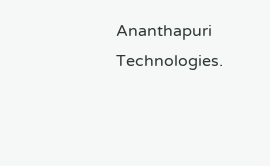Ananthapuri Technologies.